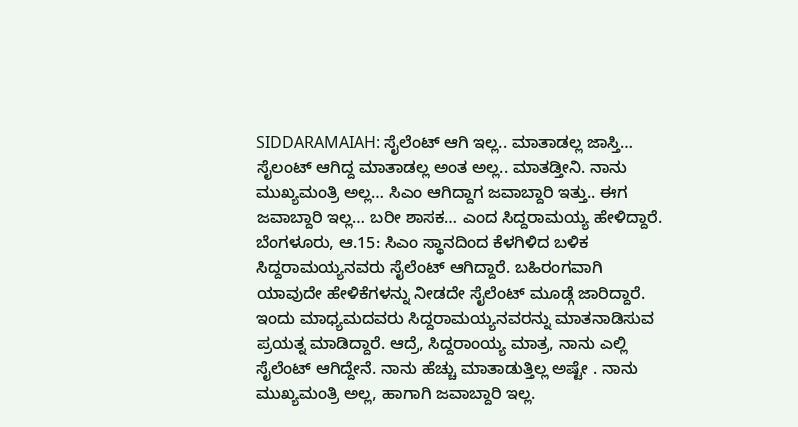SIDDARAMAIAH: ಸೈಲೆಂಟ್ ಆಗಿ ಇಲ್ಲ.. ಮಾತಾಡಲ್ಲ ಜಾಸ್ತಿ… ಸೈಲಂಟ್ ಆಗಿದ್ದ ಮಾತಾಡಲ್ಲ ಅಂತ ಅಲ್ಲ.. ಮಾತಡ್ತೀನಿ. ನಾನು ಮುಖ್ಯಮಂತ್ರಿ ಅಲ್ಲ… ಸಿಎಂ ಆಗಿದ್ದಾಗ ಜವಾಬ್ದಾರಿ ಇತ್ತು.. ಈಗ ಜವಾಬ್ದಾರಿ ಇಲ್ಲ… ಬರೀ ಶಾಸಕ… ಎಂದ ಸಿದ್ದರಾಮಯ್ಯ ಹೇಳಿದ್ದಾರೆ.
ಬೆಂಗಳೂರು, ಆ.15: ಸಿಎಂ ಸ್ಥಾನದಿಂದ ಕೆಳಗಿಳಿದ ಬಳಿಕ ಸಿದ್ದರಾಮಯ್ಯನವರು ಸೈಲೆಂಟ್ ಆಗಿದ್ದಾರೆ. ಬಹಿರಂಗವಾಗಿ ಯಾವುದೇ ಹೇಳಿಕೆಗಳನ್ನು ನೀಡದೇ ಸೈಲೆಂಟ್ ಮೂಡ್ಗೆ ಜಾರಿದ್ದಾರೆ. ಇಂದು ಮಾಧ್ಯಮದವರು ಸಿದ್ದರಾಮಯ್ಯನವರನ್ನು ಮಾತನಾಡಿಸುವ ಪ್ರಯತ್ನ ಮಾಡಿದ್ದಾರೆ. ಆದ್ರೆ, ಸಿದ್ದರಾಂಯ್ಯ ಮಾತ್ರ, ನಾನು ಎಲ್ಲಿ ಸೈಲೆಂಟ್ ಆಗಿದ್ದೇನೆ. ನಾನು ಹೆಚ್ಚು ಮಾತಾಡುತ್ತಿಲ್ಲ ಅಷ್ಟೇ . ನಾನು ಮುಖ್ಯಮಂತ್ರಿ ಅಲ್ಲ, ಹಾಗಾಗಿ ಜವಾಬ್ದಾರಿ ಇಲ್ಲ.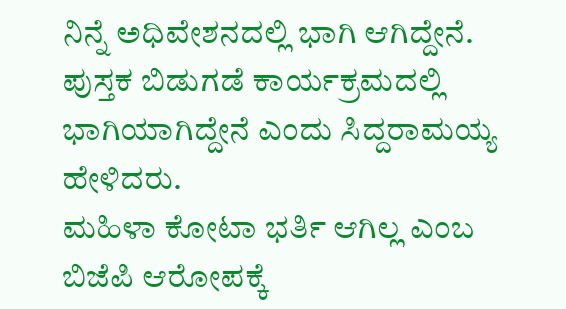ನಿನ್ನೆ ಅಧಿವೇಶನದಲ್ಲಿ ಭಾಗಿ ಆಗಿದ್ದೇನೆ. ಪುಸ್ತಕ ಬಿಡುಗಡೆ ಕಾರ್ಯಕ್ರಮದಲ್ಲಿ ಭಾಗಿಯಾಗಿದ್ದೇನೆ ಎಂದು ಸಿದ್ದರಾಮಯ್ಯ ಹೇಳಿದರು.
ಮಹಿಳಾ ಕೋಟಾ ಭರ್ತಿ ಆಗಿಲ್ಲ ಎಂಬ ಬಿಜೆಪಿ ಆರೋಪಕ್ಕೆ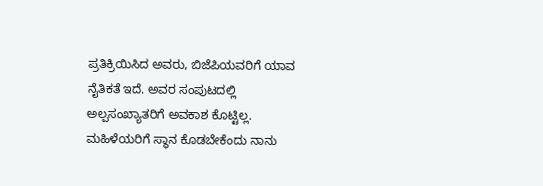ಪ್ರತಿಕ್ರಿಯಿಸಿದ ಅವರು, ಬಿಜೆಪಿಯವರಿಗೆ ಯಾವ ನೈತಿಕತೆ ಇದೆ. ಅವರ ಸಂಪುಟದಲ್ಲಿ ಅಲ್ಪಸಂಖ್ಯಾತರಿಗೆ ಅವಕಾಶ ಕೊಟ್ಟಿಲ್ಲ. ಮಹಿಳೆಯರಿಗೆ ಸ್ಥಾನ ಕೊಡಬೇಕೆಂದು ನಾನು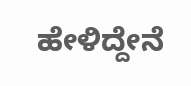ಹೇಳಿದ್ದೇನೆ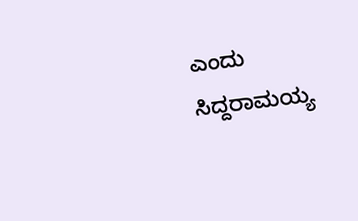ಎಂದು ಸಿದ್ದರಾಮಯ್ಯ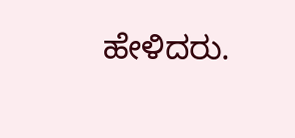ಹೇಳಿದರು.